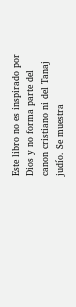Este libro no es inspirado por Dios y no forma parte del canon cristiano ni del Tanaj judío. Se muestra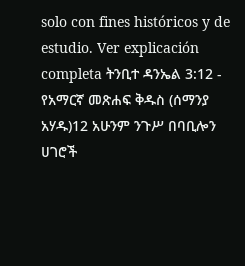solo con fines históricos y de estudio. Ver explicación completa ትንቢተ ዳንኤል 3:12 - የአማርኛ መጽሐፍ ቅዱስ (ሰማንያ አሃዱ)12 አሁንም ንጉሥ በባቢሎን ሀገሮች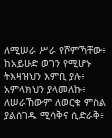ለሚሠራ ሥራ የሾምኻቸው፥ ከአይሁድ ወገን የሚሆኑ ትእዛዝህን እምቢ ያሉ፥ አምላክህን ያላመለኩ፥ ለሠራኸውም ለወርቁ ምስል ያልሰገዱ ሚሳቅና ሲድራቅ፥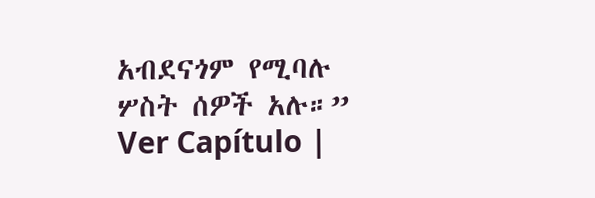አብደናጎም የሚባሉ ሦስት ሰዎች አሉ።” Ver Capítulo |